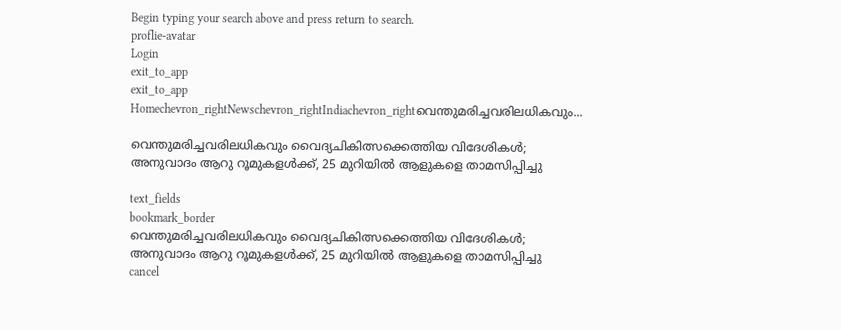Begin typing your search above and press return to search.
proflie-avatar
Login
exit_to_app
exit_to_app
Homechevron_rightNewschevron_rightIndiachevron_rightവെന്തുമരിച്ചവരിലധികവും...

വെന്തുമരിച്ചവരിലധികവും വൈദ്യചികിത്സക്കെത്തിയ വിദേശികൾ; അനുവാദം ആറു റൂമുകളൾക്ക്, 25 മുറിയിൽ ആളുകളെ താമസിപ്പിച്ചു

text_fields
bookmark_border
വെന്തുമരിച്ചവരിലധികവും വൈദ്യചികിത്സക്കെത്തിയ വിദേശികൾ; അനുവാദം ആറു റൂമുകളൾക്ക്, 25 മുറിയിൽ ആളുകളെ താമസിപ്പിച്ചു
cancel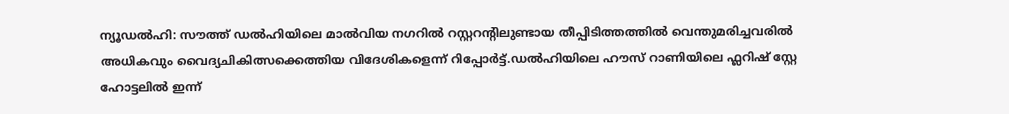ന്യൂഡൽഹി: സൗത്ത് ഡൽഹിയിലെ മാൽവിയ നഗറിൽ റസ്റ്ററന്റിലുണ്ടായ തീപ്പിടിത്തത്തിൽ വെന്തുമരിച്ചവരിൽ അധികവും വൈദ്യചികിത്സക്കെത്തിയ വിദേശികളെന്ന് റിപ്പോർട്ട്.ഡൽഹിയിലെ ഹൗസ് റാണിയിലെ ഫ്ലറിഷ് സ്റ്റേ ഹോട്ടലിൽ ഇന്ന്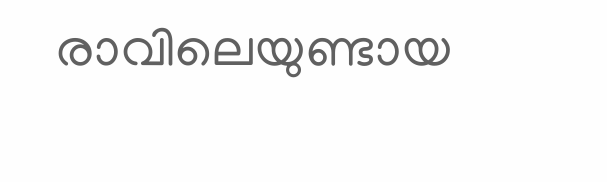രാവിലെയുണ്ടായ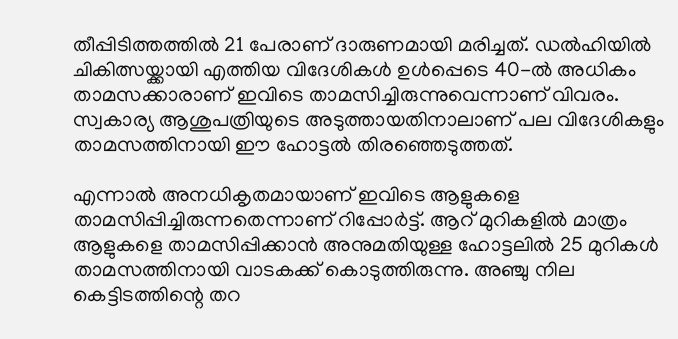തീപ്പിടിത്തത്തിൽ 21 പേരാണ് ദാരുണമായി മരിച്ചത്. ഡൽഹിയിൽ ചികിത്സയ്ക്കായി എത്തിയ വിദേശികൾ ഉൾപ്പെടെ 40-ൽ അധികം താമസക്കാരാണ് ഇവിടെ താമസിച്ചിരുന്നുവെന്നാണ് വിവരം. സ്വകാര്യ ആശുപത്രിയുടെ അടുത്തായതിനാലാണ് പല വിദേശികളും താമസത്തിനായി ഈ ഹോട്ടൽ തിരഞ്ഞെടുത്തത്.

എന്നാൽ അനധികൃതമായാണ് ഇവിടെ ആളുകളെ താമസിപ്പിച്ചിരുന്നതെന്നാണ് റിപ്പോർട്ട്. ആറ് മുറികളിൽ മാത്രം ആളുകളെ താമസിപ്പിക്കാൻ അനുമതിയുള്ള ഹോട്ടലിൽ 25 മുറികൾ താമസത്തിനായി വാടകക്ക് കൊടുത്തിരുന്നു. അഞ്ചു നില കെട്ടിടത്തിന്റെ തറ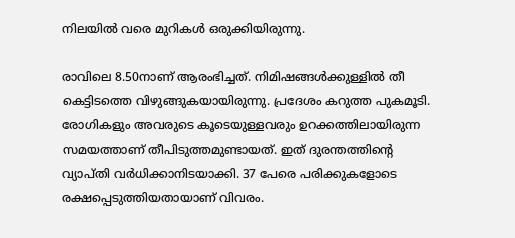നിലയിൽ വരെ മുറികൾ ഒരുക്കിയിരുന്നു.

രാവിലെ 8.50നാണ് ആരംഭിച്ചത്. നിമിഷങ്ങൾക്കുള്ളിൽ തീ കെട്ടിടത്തെ വിഴുങ്ങുകയായിരുന്നു. പ്രദേശം കറുത്ത പുകമൂടി. രോഗികളും അവരുടെ കൂടെയുള്ളവരും ഉറക്കത്തിലായിരുന്ന സമയത്താണ് തീപിടുത്തമുണ്ടായത്. ഇത് ദുരന്തത്തിന്‍റെ വ്യാപ്തി വർധിക്കാനിടയാക്കി. 37 പേരെ പരിക്കുകളോടെ രക്ഷപ്പെടുത്തിയതായാണ് വിവരം.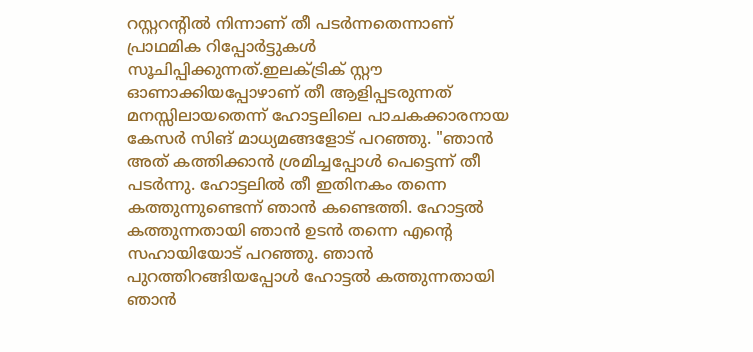റസ്റ്ററന്റിൽ നിന്നാണ് തീ പടർന്നതെന്നാണ് പ്രാഥമിക റിപ്പോർട്ടുകൾ സൂചിപ്പിക്കുന്നത്.ഇലക്ട്രിക് സ്റ്റൗ ഓണാക്കിയപ്പോഴാണ് തീ ആളിപ്പടരുന്നത് മനസ്സിലായതെന്ന് ഹോട്ടലിലെ പാചകക്കാരനായ കേസർ സിങ് മാധ്യമങ്ങളോട് പറഞ്ഞു. "ഞാൻ അത് കത്തിക്കാൻ ശ്രമിച്ചപ്പോൾ പെട്ടെന്ന് തീ പടർന്നു. ഹോട്ടലിൽ തീ ഇതിനകം തന്നെ കത്തുന്നുണ്ടെന്ന് ഞാൻ കണ്ടെത്തി. ഹോട്ടൽ കത്തുന്നതായി ഞാൻ ഉടൻ തന്നെ എന്റെ സഹായിയോട് പറഞ്ഞു. ഞാൻ പുറത്തിറങ്ങിയപ്പോൾ ഹോട്ടൽ കത്തുന്നതായി ഞാൻ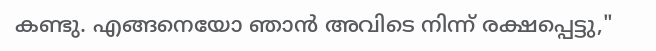കണ്ടു. എങ്ങനെയോ ഞാൻ അവിടെ നിന്ന് രക്ഷപ്പെട്ടു,"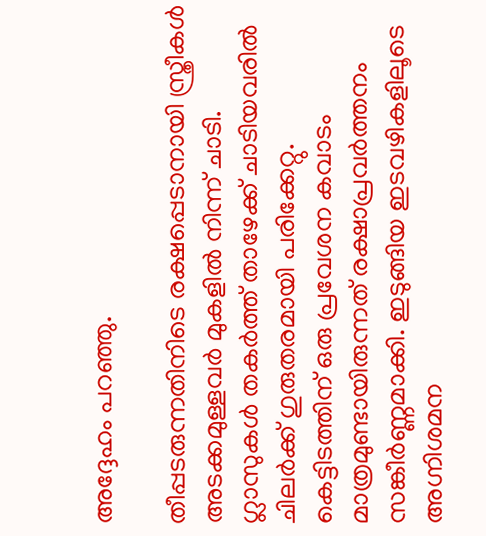അദ്ദേഹം പറഞ്ഞു.

തീപ്പടരുന്നതിനിടെ രക്ഷപ്പെടാനായി സ്ത്രീകൾ അടക്കമുള്ളവർ മുകളിൽ നിന്ന് ചാടി. ഗ്ലാസുകൾ തകർത്ത് താഴേക്ക് ചാടിയവരിൽ ചിലർക്ക് ഗുരുതരമായി പരിക്കേറ്റു. കെട്ടിടത്തിന് ഒരു പ്രവേശന കവാടം മാത്രമുണ്ടായിരുന്നത് രക്ഷാപ്രവർത്തനം സങ്കീർണ്ണമാക്കി. ഇടുങ്ങിയ ഇടവഴികളിലൂടെ അഗ്നിശമന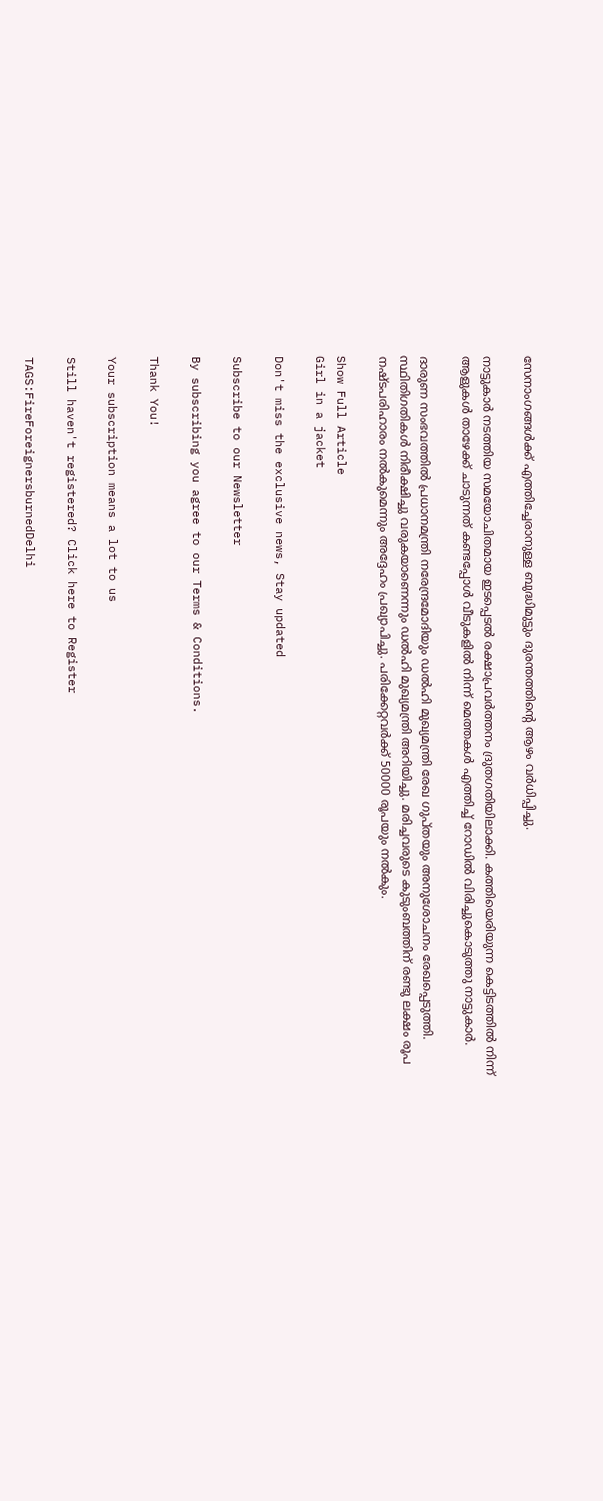സേനാംഗങ്ങൾക്ക് എത്തിച്ചേരാനുള്ള ബുദ്ധിമുട്ടും ദുരന്തത്തിന്റെ ആഴം വർധിപ്പിച്ചു.

നാട്ടുകാർ നടത്തിയ സമയോചിതമായ ഇടപ്പെടൽ രക്ഷാപ്രവർത്തനം ദ്രുതഗതിയിലാക്കി. കത്തിയെരിയുന്ന കെട്ടിടത്തിൽ നിന്ന് ആളുകൾ താഴേക്ക് ചാടുന്നത് കണ്ടപ്പോൾ വീടുകളിൽ നിന്ന് മെത്തകൾ എത്തിച്ച് റോഡിൽ വിരിച്ചുകൊടുത്തു നാട്ടുകാർ.

ദാരുണ സംഭവത്തിൽ പ്രധാനമന്ത്രി നരേന്ദ്രമോദിയും ഡൽഹി മുഖ്യമന്ത്രി രേഖ ഗുപ്തയും അനുശോചനം രേഖപ്പെടുത്തി. സ്ഥിതിഗതികൾ നിരീക്ഷിച്ചു വരുകയാണെന്നും ഡൽഹി മുഖ്യമന്ത്രി അറിയിച്ചു. മരിച്ചവരുടെ കുടുംബത്തിന് രണ്ടു ലക്ഷം രൂപ നഷ്ടപരിഹാരം നൽകുമെന്നും അദ്ദേഹം പ്രഖ്യാപിച്ചു. പരിക്കേറ്റവർക്ക് 50000 രൂപയും നൽകും.

Show Full Article
Girl in a jacket

Don't miss the exclusive news, Stay updated

Subscribe to our Newsletter

By subscribing you agree to our Terms & Conditions.

Thank You!

Your subscription means a lot to us

Still haven't registered? Click here to Register

TAGS:FireForeignersburnedDelhi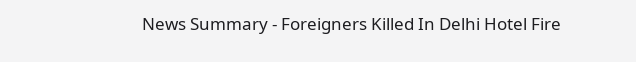News Summary - Foreigners Killed In Delhi Hotel Fire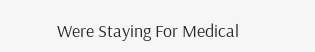Were Staying For Medical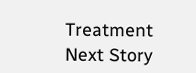Treatment
Next Story